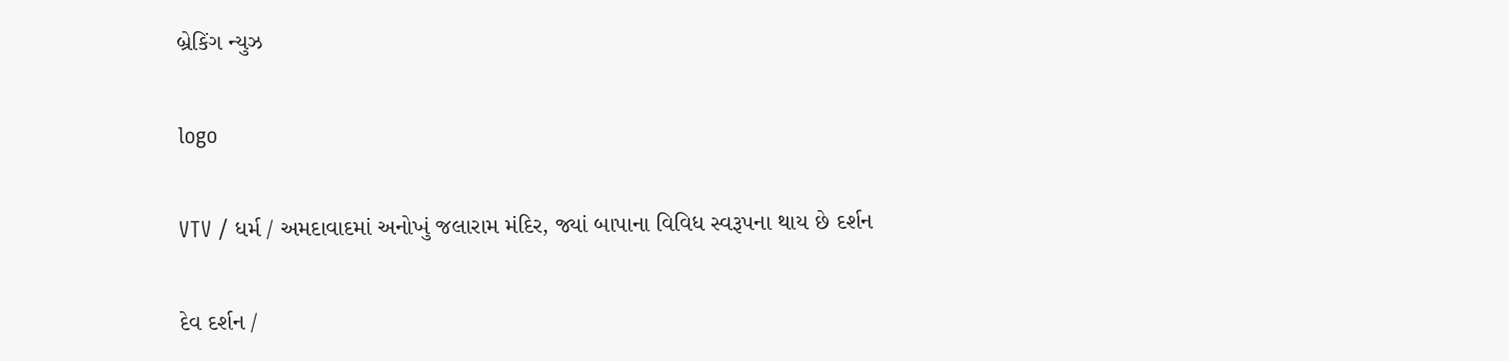બ્રેકિંગ ન્યુઝ

logo

VTV / ધર્મ / અમદાવાદમાં અનોખું જલારામ મંદિર, જ્યાં બાપાના વિવિધ સ્વરૂપના થાય છે દર્શન

દેવ દર્શન /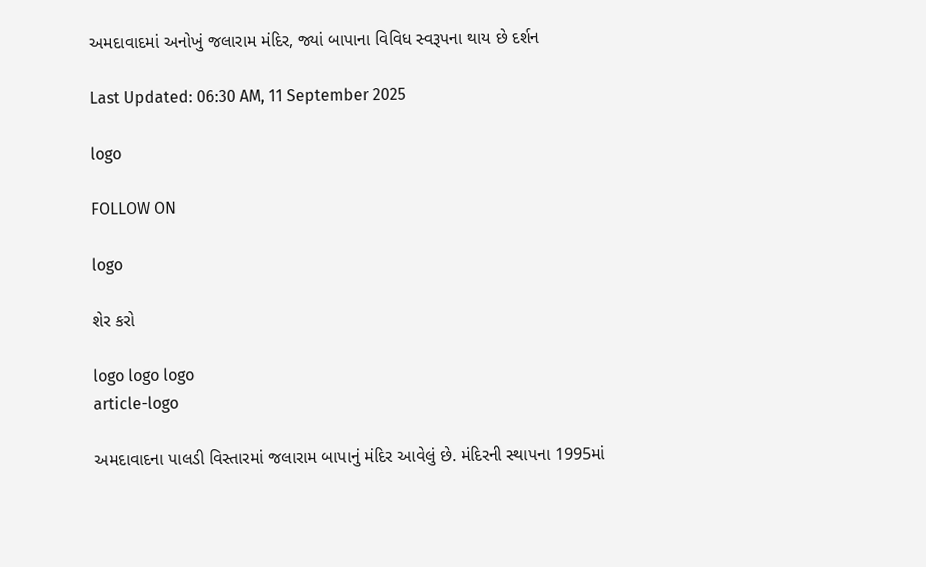અમદાવાદમાં અનોખું જલારામ મંદિર, જ્યાં બાપાના વિવિધ સ્વરૂપના થાય છે દર્શન

Last Updated: 06:30 AM, 11 September 2025

logo

FOLLOW ON

logo

શેર કરો

logo logo logo
article-logo

અમદાવાદના પાલડી વિસ્તારમાં જલારામ બાપાનું મંદિર આવેલું છે. મંદિરની સ્થાપના 1995માં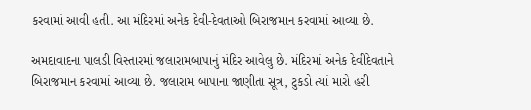કરવામાં આવી હતી. આ મંદિરમાં અનેક દેવી-દેવતાઓ બિરાજમાન કરવામાં આવ્યા છે.

અમદાવાદના પાલડી વિસ્તારમાં જલારામબાપાનું મંદિર આવેલુ છે. મંદિરમાં અનેક દેવીદેવતાને બિરાજમાન કરવામાં આવ્યા છે. જલારામ બાપાના જાણીતા સૂત્ર, ટુકડો ત્યાં મારો હરી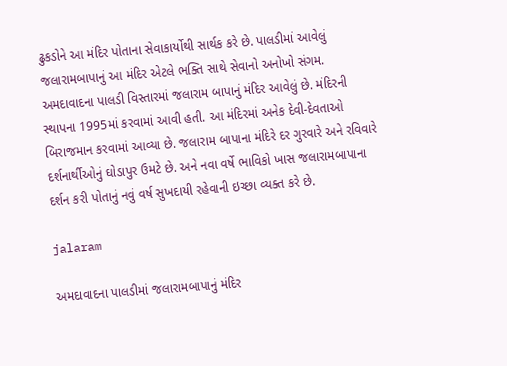ઢુકડોને આ મંદિર પોતાના સેવાકાર્યોથી સાર્થક કરે છે. પાલડીમાં આવેલું જલારામબાપાનું આ મંદિર એટલે ભક્તિ સાથે સેવાનો અનોખો સંગમ. અમદાવાદના પાલડી વિસ્તારમાં જલારામ બાપાનું મંદિર આવેલું છે. મંદિરની સ્થાપના 1995માં કરવામાં આવી હતી. આ મંદિરમાં અનેક દેવી-દેવતાઓ બિરાજમાન કરવામાં આવ્યા છે. જલારામ બાપાના મંદિરે દર ગુરવારે અને રવિવારે દર્શનાર્થીઓનું ઘોડાપુર ઉમટે છે. અને નવા વર્ષે ભાવિકો ખાસ જલારામબાપાના દર્શન કરી પોતાનું નવું વર્ષ સુખદાયી રહેવાની ઇચ્છા વ્યક્ત કરે છે.

jalaram

અમદાવાદના પાલડીમાં જલારામબાપાનું મંદિર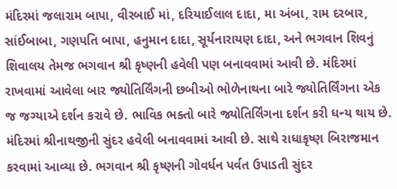મંદિરમાં જલારામ બાપા, વીરબાઈ માં, દરિયાઈલાલ દાદા, મા અંબા, રામ દરબાર, સાંઈબાબા, ગણપતિ બાપા, હનુમાન દાદા, સૂર્યનારાયણ દાદા, અને ભગવાન શિવનું શિવાલય તેમજ ભગવાન શ્રી કૃષ્ણની હવેલી પણ બનાવવામાં આવી છે. મંદિરમાં રાખવામાં આવેલા બાર જ્યોતિર્લિંગની છબીઓ ભોળેનાથના બારે જ્યોતિર્લિંગના એક જ જગ્યાએ દર્શન કરાવે છે. ભાવિક ભક્તો બારે જ્યોતિર્લિંગના દર્શન કરી ધન્ય થાય છે. મંદિરમાં શ્રીનાથજીની સુંદર હવેલી બનાવવામાં આવી છે. સાથે રાધાકૃષ્ણ બિરાજમાન કરવામાં આવ્યા છે. ભગવાન શ્રી કૃષ્ણની ગોવર્ધન પર્વત ઉપાડતી સુંદર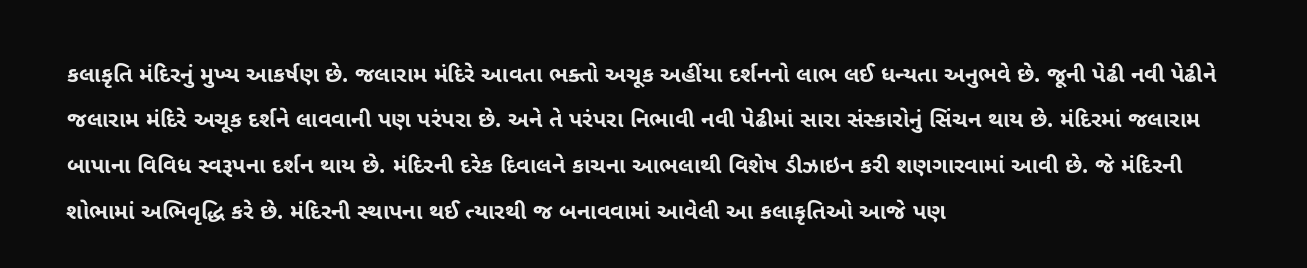કલાકૃતિ મંદિરનું મુખ્ય આકર્ષણ છે. જલારામ મંદિરે આવતા ભક્તો અચૂક અહીંયા દર્શનનો લાભ લઈ ધન્યતા અનુભવે છે. જૂની પેઢી નવી પેઢીને જલારામ મંદિરે અચૂક દર્શને લાવવાની પણ પરંપરા છે. અને તે પરંપરા નિભાવી નવી પેઢીમાં સારા સંસ્કારોનું સિંચન થાય છે. મંદિરમાં જલારામ બાપાના વિવિધ સ્વરૂપના દર્શન થાય છે. મંદિરની દરેક દિવાલને કાચના આભલાથી વિશેષ ડીઝાઇન કરી શણગારવામાં આવી છે. જે મંદિરની શોભામાં અભિવૃદ્ધિ કરે છે. મંદિરની સ્થાપના થઈ ત્યારથી જ બનાવવામાં આવેલી આ કલાકૃતિઓ આજે પણ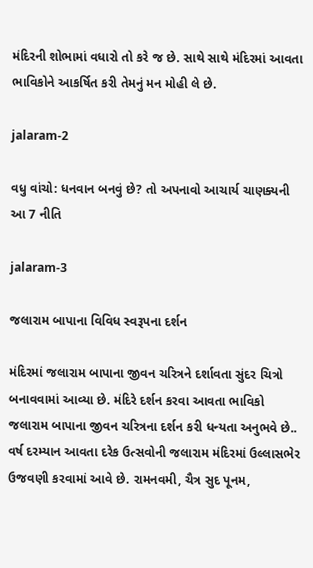મંદિરની શોભામાં વધારો તો કરે જ છે. સાથે સાથે મંદિરમાં આવતા ભાવિકોને આકર્ષિત કરી તેમનું મન મોહી લે છે.

jalaram-2

વધુ વાંચો: ધનવાન બનવું છે? તો અપનાવો આચાર્ય ચાણક્યની આ 7 નીતિ

jalaram-3

જલારામ બાપાના વિવિધ સ્વરૂપના દર્શન

મંદિરમાં જલારામ બાપાના જીવન ચરિત્રને દર્શાવતા સુંદર ચિત્રો બનાવવામાં આવ્યા છે. મંદિરે દર્શન કરવા આવતા ભાવિકો જલારામ બાપાના જીવન ચરિત્રના દર્શન કરી ધન્યતા અનુભવે છે.. વર્ષ દરમ્યાન આવતા દરેક ઉત્સવોની જલારામ મંદિરમાં ઉલ્લાસભેર ઉજવણી કરવામાં આવે છે. રામનવમી, ચૈત્ર સુદ પૂનમ,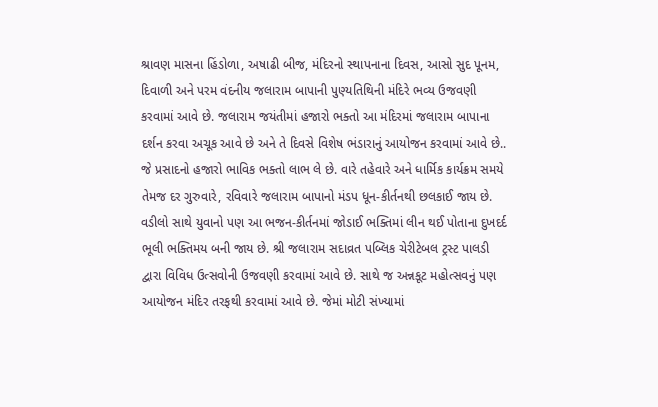શ્રાવણ માસના હિંડોળા, અષાઢી બીજ, મંદિરનો સ્થાપનાના દિવસ, આસો સુદ પૂનમ, દિવાળી અને પરમ વંદનીય જલારામ બાપાની પુણ્યતિથિની મંદિરે ભવ્ય ઉજવણી કરવામાં આવે છે. જલારામ જયંતીમાં હજારો ભક્તો આ મંદિરમાં જલારામ બાપાના દર્શન કરવા અચૂક આવે છે અને તે દિવસે વિશેષ ભંડારાનું આયોજન કરવામાં આવે છે.. જે પ્રસાદનો હજારો ભાવિક ભક્તો લાભ લે છે. વારે તહેવારે અને ધાર્મિક કાર્યક્રમ સમયે તેમજ દર ગુરુવારે, રવિવારે જલારામ બાપાનો મંડપ ધૂન-કીર્તનથી છલકાઈ જાય છે. વડીલો સાથે યુવાનો પણ આ ભજન-કીર્તનમાં જોડાઈ ભક્તિમાં લીન થઈ પોતાના દુખદર્દ ભૂલી ભક્તિમય બની જાય છે. શ્રી જલારામ સદાવ્રત પબ્લિક ચેરીટેબલ ટ્રસ્ટ પાલડી દ્વારા વિવિધ ઉત્સવોની ઉજવણી કરવામાં આવે છે. સાથે જ અન્નકૂટ મહોત્સવનું પણ આયોજન મંદિર તરફથી કરવામાં આવે છે. જેમાં મોટી સંખ્યામાં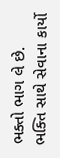ભક્તો ભાગ લે છે. ભક્તિ સાથે સેવાના કાર્યો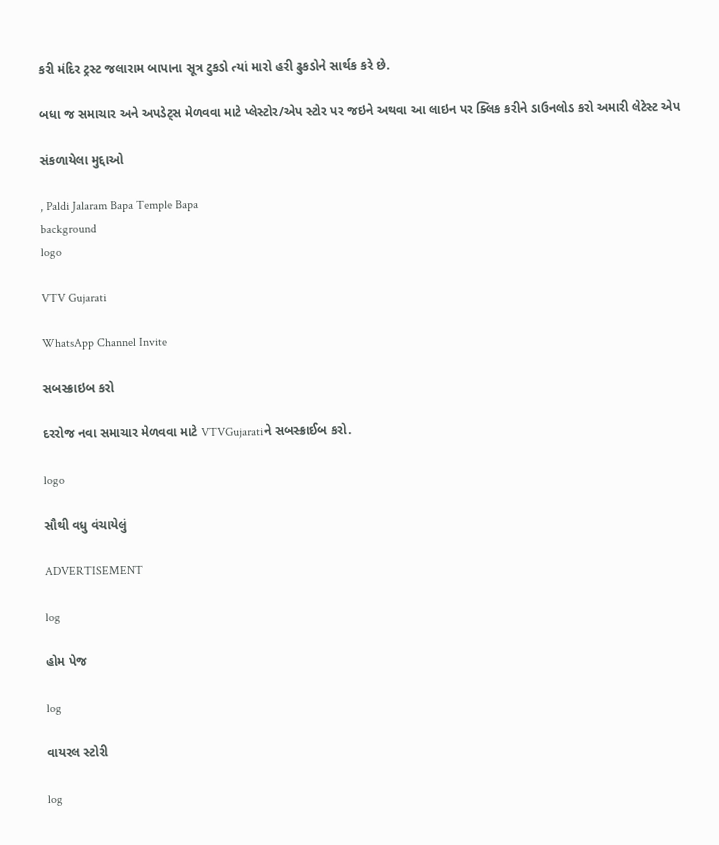કરી મંદિર ટ્રસ્ટ જલારામ બાપાના સૂત્ર ટુકડો ત્યાં મારો હરી ઢુકડોને સાર્થક કરે છે.

બધા જ સમાચાર અને અપડેટ્સ મેળવવા માટે પ્લેસ્ટોર/એપ સ્ટોર પર જઇને અથવા આ લાઇન પર ક્લિક કરીને ડાઉનલોડ કરો અમારી લેટેસ્ટ એપ

સંકળાયેલા મુદ્દાઓ

, Paldi Jalaram Bapa Temple Bapa
background
logo

VTV Gujarati

WhatsApp Channel Invite

સબસ્ક્રાઇબ કરો

દરરોજ નવા સમાચાર મેળવવા માટે VTVGujaratiને સબસ્ક્રાઈબ કરો.

logo

સૌથી વધુ વંચાયેલું

ADVERTISEMENT

log

હોમ પેજ

log

વાયરલ સ્ટોરી

log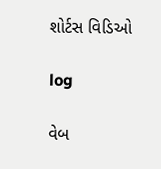શોર્ટસ વિડિઓ

log

વેબ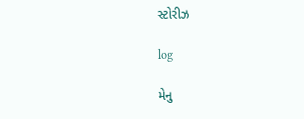સ્ટોરીઝ

log

મેનુ